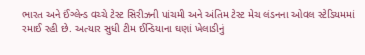ભારત અને ઈંગ્લેન્ડ વચ્ચે ટેસ્ટ સિરીઝની પાંચમી અને અંતિમ ટેસ્ટ મેચ લંડનના ઓવલ સ્ટેડિયમમાં રમાઈ રહી છે. અત્યાર સુધી ટીમ ઈન્ડિયાના ઘણાં ખેલાડીનું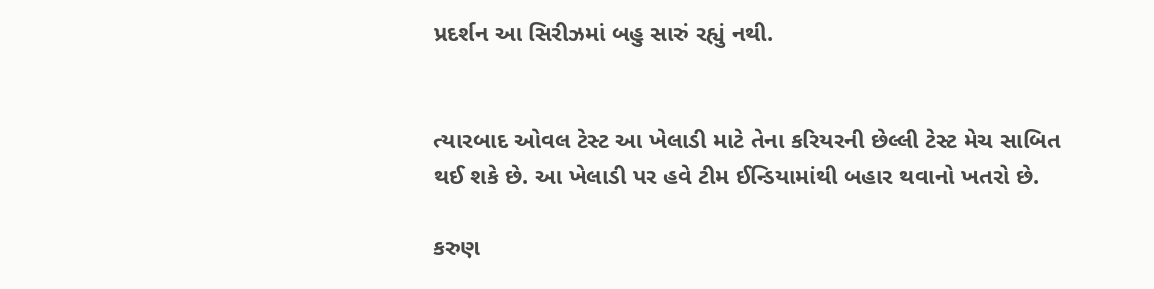પ્રદર્શન આ સિરીઝમાં બહુ સારું રહ્યું નથી.


ત્યારબાદ ઓવલ ટેસ્ટ આ ખેલાડી માટે તેના કરિયરની છેલ્લી ટેસ્ટ મેચ સાબિત થઈ શકે છે. આ ખેલાડી પર હવે ટીમ ઈન્ડિયામાંથી બહાર થવાનો ખતરો છે.

કરુણ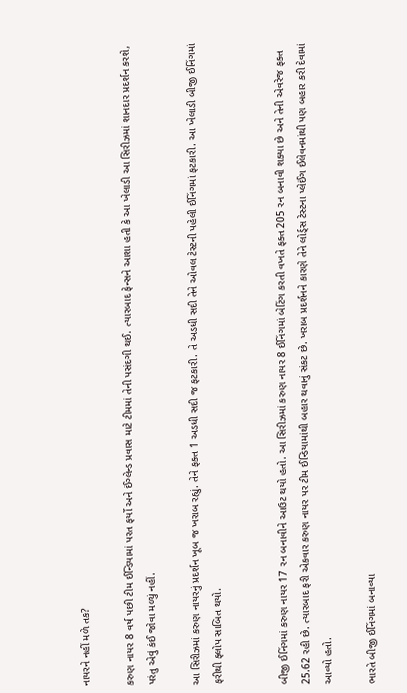નાયરને નહીં મળે તક?

કરુણ નાયર 8 વર્ષ પછી ટીમ ઈન્ડિયામાં પરત ફર્યો અને ઈંગ્લેન્ડ પ્રવાસ માટે ટીમમાં તેની પસંદગી થઈ. ત્યારબાદ ફેન્સને આશા હતી કે આ ખેલાડી આ સિરીઝમાં શાનદાર પ્રદર્શન કરશે, પરંતુ એવું કંઈ જોવા મળ્યું નહીં.

આ સિરીઝમાં કરુણ નાયરનું પ્રદર્શન ખૂબ જ ખરાબ રહ્યું. તેને ફક્ત 1 અડધી સદી જ ફટકારી. તે અડધી સદી તેને ઓવલ ટેસ્ટની પહેલી ઈનિંગમાં ફટકારી. આ ખેલાડી બીજી ઈનિંગમાં ફરીથી ફ્લોપ સાબિત થયો.


બીજી ઈનિંગમાં કરુણ નાયર 17 રન બનાવીને આઉટ થયો હતો. આ સિરીઝમાં કરુણ નાયર 8 ઈનિંગમાં બેટિંગ કરતી વખતે ફક્ત 205 રન બનાવી શક્યા છે અને તેની એવરેજ ફક્ત 25.62 રહી છે. ત્યારબાદ ફરી એકવાર કરુણ નાયર પર ટીમ ઈન્ડિયામાંથી બહાર થવાનું સંકટ છે. ખરાબ પ્રદર્શનને કારણે તેને લોર્ડ્સ ટેસ્ટના પ્લેઈંગ ઈલેવનમાંથી પણ બહાર કરી દેવામાં આવ્યો હતો.

ભારતે બીજી ઈનિંગમાં બનાવ્યા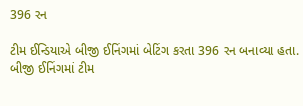396 રન

ટીમ ઈન્ડિયાએ બીજી ઈનિંગમાં બેટિંગ કરતા 396 રન બનાવ્યા હતા. બીજી ઈનિંગમાં ટીમ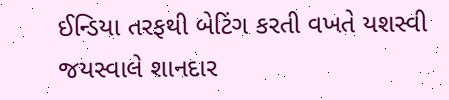ઈન્ડિયા તરફથી બેટિંગ કરતી વખતે યશસ્વી જયસ્વાલે શાનદાર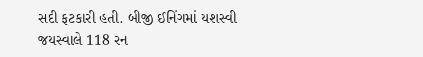સદી ફટકારી હતી. બીજી ઈનિંગમાં યશસ્વી જયસ્વાલે 118 રન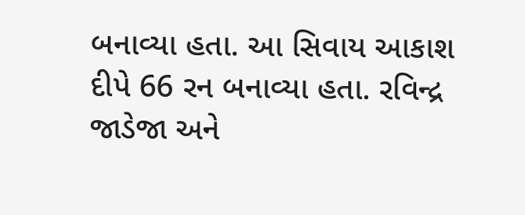બનાવ્યા હતા. આ સિવાય આકાશ દીપે 66 રન બનાવ્યા હતા. રવિન્દ્ર જાડેજા અને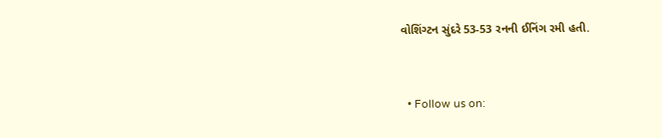વોશિંગ્ટન સુંદરે 53-53 રનની ઈનિંગ રમી હતી.


  • Follow us on: